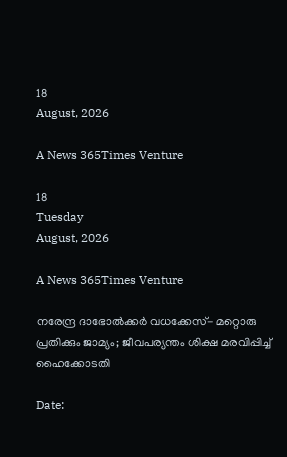18
August, 2026

A News 365Times Venture

18
Tuesday
August, 2026

A News 365Times Venture

നരേന്ദ്ര ദാഭോൽക്കർ വധക്കേസ്- മറ്റൊരു പ്രതിക്കും ജാമ്യം; ജീവപര്യന്തം ശിക്ഷ മരവിപ്പിച്ച് ഹൈക്കോടതി

Date: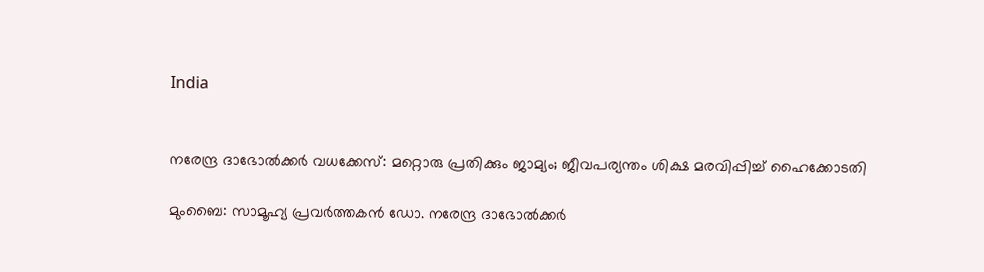India


നരേന്ദ്ര ദാഭോൽക്കർ വധക്കേസ്: മറ്റൊരു പ്രതിക്കും ജാമ്യം; ജീവപര്യന്തം ശിക്ഷ മരവിപ്പിച്ച് ഹൈക്കോടതി

മുംബൈ: സാമൂഹ്യ പ്രവർത്തകൻ ഡോ. നരേന്ദ്ര ദാഭോൽക്കർ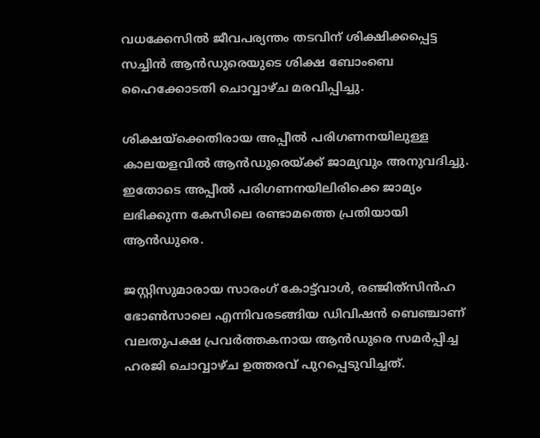വധക്കേസിൽ ജീവപര്യന്തം തടവിന് ശിക്ഷിക്കപ്പെട്ട സച്ചിൻ ആൻഡുരെയുടെ ശിക്ഷ ബോംബെ ഹൈക്കോടതി ചൊവ്വാഴ്ച മരവിപ്പിച്ചു.

ശിക്ഷയ്‌ക്കെതിരായ അപ്പീൽ പരിഗണനയിലുള്ള കാലയളവിൽ ആൻഡുരെയ്ക്ക് ജാമ്യവും അനുവദിച്ചു. ഇതോടെ അപ്പീൽ പരിഗണനയിലിരിക്കെ ജാമ്യം ലഭിക്കുന്ന കേസിലെ രണ്ടാമത്തെ പ്രതിയായി ആൻഡുരെ.

ജസ്റ്റിസുമാരായ സാരംഗ് കോട്ട്‌വാൾ, രഞ്ജിത്‌സിൻഹ ഭോൺസാലെ എന്നിവരടങ്ങിയ ഡിവിഷൻ ബെഞ്ചാണ് വലതുപക്ഷ പ്രവർത്തകനായ ആൻഡുരെ സമർപ്പിച്ച ഹരജി ചൊവ്വാഴ്ച ഉത്തരവ് പുറപ്പെടുവിച്ചത്.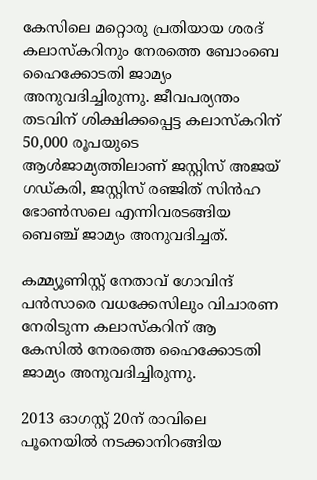കേസിലെ മറ്റൊരു പ്രതിയായ ശരദ് കലാസ്കറിനും നേരത്തെ ബോംബെ ഹൈക്കോടതി ജാമ്യം അനുവദിച്ചിരുന്നു. ജീവപര്യന്തം തടവിന് ശിക്ഷിക്കപ്പെട്ട കലാസ്കറിന് 50,000 രൂപയുടെ ആൾജാമ്യത്തിലാണ് ജസ്റ്റിസ് അജയ് ഗഡ്കരി, ജസ്റ്റിസ് രഞ്ജിത് സിൻഹ ഭോൺസലെ എന്നിവരടങ്ങിയ ബെഞ്ച് ജാമ്യം അനുവദിച്ചത്.

കമ്മ്യൂണിസ്റ്റ് നേതാവ് ഗോവിന്ദ് പൻസാരെ വധക്കേസിലും വിചാരണ നേരിടുന്ന കലാസ്കറിന് ആ കേസിൽ നേരത്തെ ഹൈക്കോടതി ജാമ്യം അനുവദിച്ചിരുന്നു.

2013 ഓഗസ്റ്റ് 20ന് രാവിലെ പൂനെയിൽ നടക്കാനിറങ്ങിയ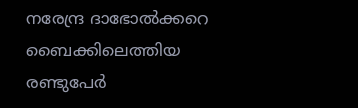നരേന്ദ്ര ദാഭോൽക്കറെ ബൈക്കിലെത്തിയ രണ്ടുപേർ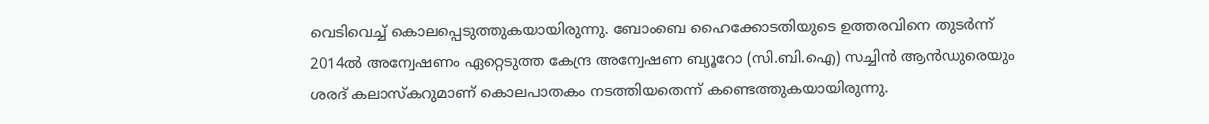വെടിവെച്ച് കൊലപ്പെടുത്തുകയായിരുന്നു. ബോംബെ ഹൈക്കോടതിയുടെ ഉത്തരവിനെ തുടർന്ന് 2014ൽ അന്വേഷണം ഏറ്റെടുത്ത കേന്ദ്ര അന്വേഷണ ബ്യൂറോ (സി.ബി.ഐ) സച്ചിൻ ആൻഡുരെയും ശരദ് കലാസ്കറുമാണ് കൊലപാതകം നടത്തിയതെന്ന് കണ്ടെത്തുകയായിരുന്നു.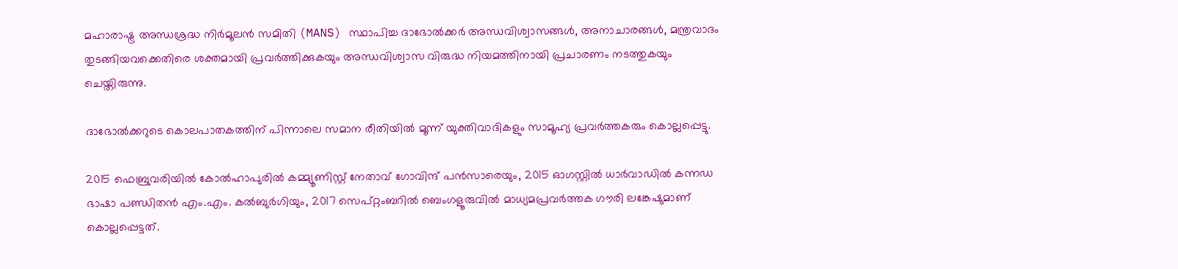മഹാരാഷ്ട്ര അന്ധശ്രദ്ധ നിർമൂലൻ സമിതി (MANS) സ്ഥാപിച്ച ദാഭോൽക്കർ അന്ധവിശ്വാസങ്ങൾ, അനാചാരങ്ങൾ, മന്ത്രവാദം തുടങ്ങിയവക്കെതിരെ ശക്തമായി പ്രവർത്തിക്കുകയും അന്ധവിശ്വാസ വിരുദ്ധ നിയമത്തിനായി പ്രചാരണം നടത്തുകയും ചെയ്തിരുന്നു.

ദാഭോൽക്കറുടെ കൊലപാതകത്തിന് പിന്നാലെ സമാന രീതിയിൽ മൂന്ന് യുക്തിവാദികളും സാമൂഹ്യ പ്രവർത്തകരും കൊല്ലപ്പെട്ടു.

2015 ഫെബ്രുവരിയിൽ കോൽഹാപുരിൽ കമ്മ്യൂണിസ്റ്റ് നേതാവ് ഗോവിന്ദ് പൻസാരെയും, 2015 ഓഗസ്റ്റിൽ ധാർവാഡിൽ കന്നഡ ഭാഷാ പണ്ഡിതൻ എം.എം. കൽബുർഗിയും, 2017 സെപ്റ്റംബറിൽ ബെംഗളൂരുവിൽ മാധ്യമപ്രവർത്തക ഗൗരി ലങ്കേഷുമാണ് കൊല്ലപ്പെട്ടത്.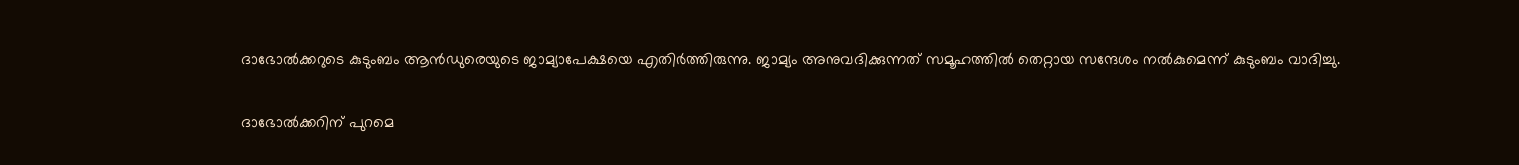ദാഭോൽക്കറുടെ കുടുംബം ആൻഡുരെയുടെ ജാമ്യാപേക്ഷയെ എതിർത്തിരുന്നു. ജാമ്യം അനുവദിക്കുന്നത് സമൂഹത്തിൽ തെറ്റായ സന്ദേശം നൽകുമെന്ന് കുടുംബം വാദിച്ചു.

ദാഭോൽക്കറിന് പുറമെ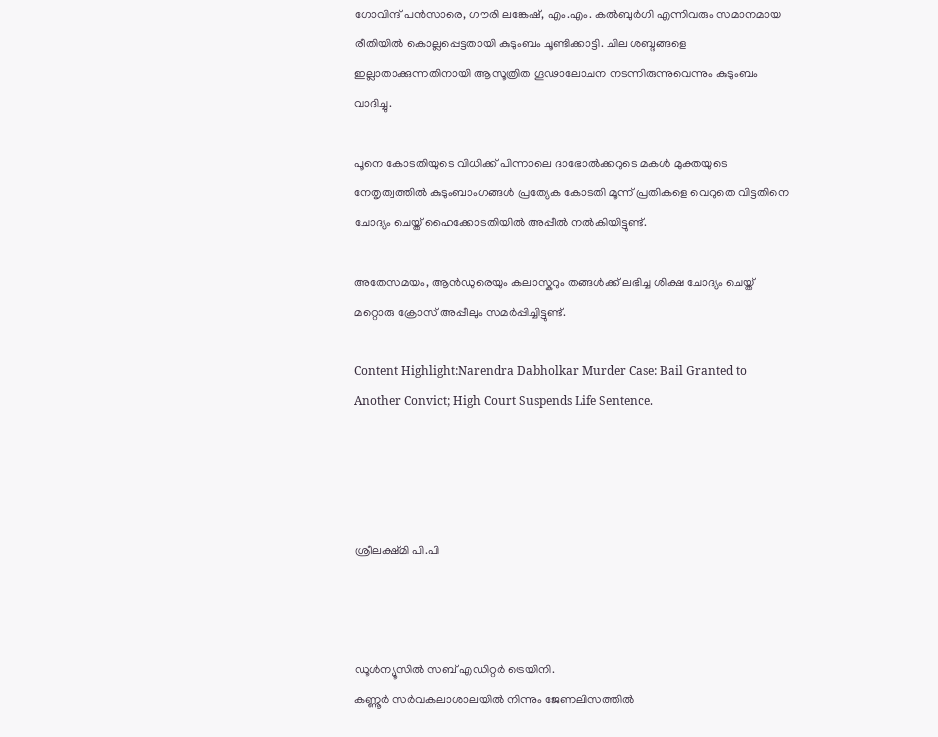ഗോവിന്ദ് പൻസാരെ, ഗൗരി ലങ്കേഷ്, എം.എം. കൽബുർഗി എന്നിവരും സമാനമായ രീതിയിൽ കൊല്ലപ്പെട്ടതായി കുടുംബം ചൂണ്ടിക്കാട്ടി. ചില ശബ്ദങ്ങളെ ഇല്ലാതാക്കുന്നതിനായി ആസൂത്രിത ഗൂഢാലോചന നടന്നിരുന്നുവെന്നും കുടുംബം വാദിച്ചു.

പൂനെ കോടതിയുടെ വിധിക്ക് പിന്നാലെ ദാഭോൽക്കറുടെ മകൾ മുക്തയുടെ നേതൃത്വത്തിൽ കുടുംബാംഗങ്ങൾ പ്രത്യേക കോടതി മൂന്ന് പ്രതികളെ വെറുതെ വിട്ടതിനെ ചോദ്യം ചെയ്ത് ഹൈക്കോടതിയിൽ അപ്പീൽ നൽകിയിട്ടുണ്ട്.

അതേസമയം, ആൻഡുരെയും കലാസ്കറും തങ്ങൾക്ക് ലഭിച്ച ശിക്ഷ ചോദ്യം ചെയ്ത് മറ്റൊരു ക്രോസ് അപ്പീലും സമർപ്പിച്ചിട്ടുണ്ട്.

Content Highlight:Narendra Dabholkar Murder Case: Bail Granted to Another Convict; High Court Suspends Life Sentence.




ശ്രീലക്ഷ്മി പി.പി



ഡൂള്‍ന്യൂസില്‍ സബ് എഡിറ്റര്‍ ട്രെയിനി.
കണ്ണൂര്‍ സര്‍വകലാശാലയില്‍ നിന്നും ജേണലിസത്തില്‍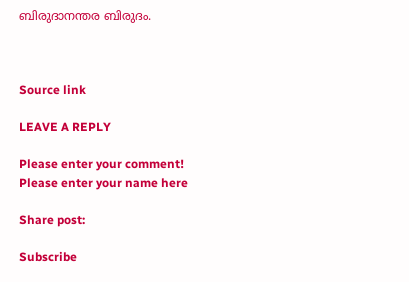ബിരുദാനന്തര ബിരുദം.



Source link

LEAVE A REPLY

Please enter your comment!
Please enter your name here

Share post:

Subscribe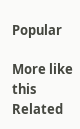Popular

More like this
Related